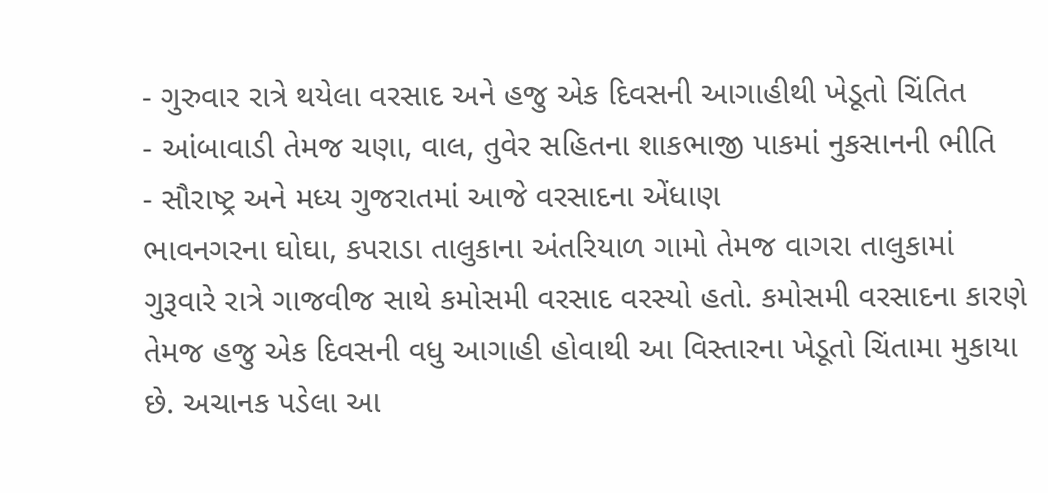- ગુરુવાર રાત્રે થયેલા વરસાદ અને હજુ એક દિવસની આગાહીથી ખેડૂતો ચિંતિત
- આંબાવાડી તેમજ ચણા, વાલ, તુવેર સહિતના શાકભાજી પાકમાં નુકસાનની ભીતિ
- સૌરાષ્ટ્ર અને મધ્ય ગુજરાતમાં આજે વરસાદના એંધાણ
ભાવનગરના ઘોઘા, કપરાડા તાલુકાના અંતરિયાળ ગામો તેમજ વાગરા તાલુકામાં ગુરૂવારે રાત્રે ગાજવીજ સાથે કમોસમી વરસાદ વરસ્યો હતો. કમોસમી વરસાદના કારણે તેમજ હજુ એક દિવસની વધુ આગાહી હોવાથી આ વિસ્તારના ખેડૂતો ચિંતામા મુકાયા છે. અચાનક પડેલા આ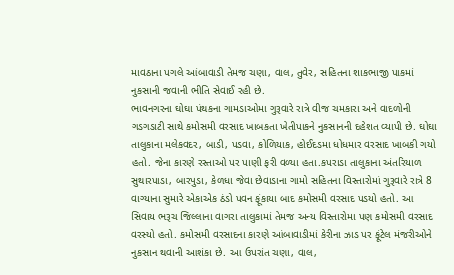માવઠાના પગલે આંબાવાડી તેમજ ચણા, વાલ, તુવેર, સહિતના શાકભાજી પાકમાં નુકસાની જવાની ભીતિ સેવાઈ રહી છે.
ભાવનગરના ઘોઘા પંથકના ગામડાઓમા ગુરૂવારે રાત્રે વીજ ચમકારા અને વાદળોની ગડગડાટી સાથે કમોસમી વરસાદ ખાબકતા ખેતીપાકને નુકસાનની દહેશત વ્યાપી છે. ઘોઘા તાલુકાના મલેકવદર, બાડી, પડવા, કોળિયાક, હોઈદડમા ધોધમાર વરસાદ ખાબકી ગયો હતો. જેના કારણે રસ્તાઓ પર પાણી ફરી વળ્યા હતા.કપરાડા તાલુકાના અંતરિયાળ સુથારપાડા, બારપુડા, કેળધા જેવા છેવાડાના ગામો સહિતના વિસ્તારોમાં ગુરૂવારે રાત્રે 8 વાગ્યાના સુમારે એકાએક ઠંડો પવન ફૂંકાયા બાદ કમોસમી વરસાદ પડયો હતો. આ સિવાય ભરૂચ જિલ્લાના વાગરા તાલુકામાં તેમજ અન્ય વિસ્તારોમા પણ કમોસમી વરસાદ વરસ્યો હતો. કમોસમી વરસાદના કારણે આંબાવાડીમાં કેરીના ઝાડ પર ફૂંટેલ મંજરીઓને નુકસાન થવાની આશંકા છે. આ ઉપરાંત ચણા, વાલ,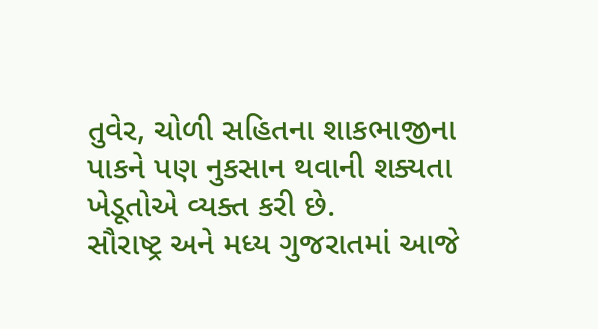તુવેર, ચોળી સહિતના શાકભાજીના પાકને પણ નુકસાન થવાની શક્યતા ખેડૂતોએ વ્યક્ત કરી છે.
સૌરાષ્ટ્ર અને મધ્ય ગુજરાતમાં આજે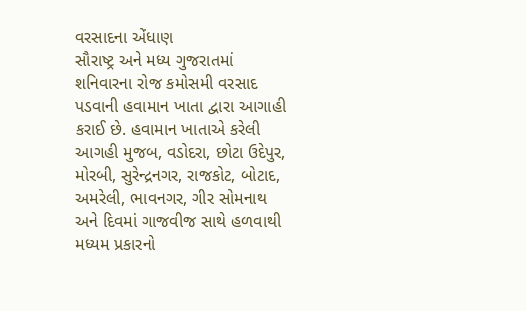વરસાદના એંધાણ
સૌરાષ્ટ્ર અને મધ્ય ગુજરાતમાં શનિવારના રોજ કમોસમી વરસાદ પડવાની હવામાન ખાતા દ્વારા આગાહી કરાઈ છે. હવામાન ખાતાએ કરેલી આગહી મુજબ, વડોદરા, છોટા ઉદેપુર, મોરબી, સુરેન્દ્રનગર, રાજકોટ, બોટાદ, અમરેલી, ભાવનગર, ગીર સોમનાથ અને દિવમાં ગાજવીજ સાથે હળવાથી મધ્યમ પ્રકારનો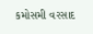કમોસમી વરસાદ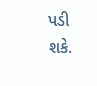પડી શકે.